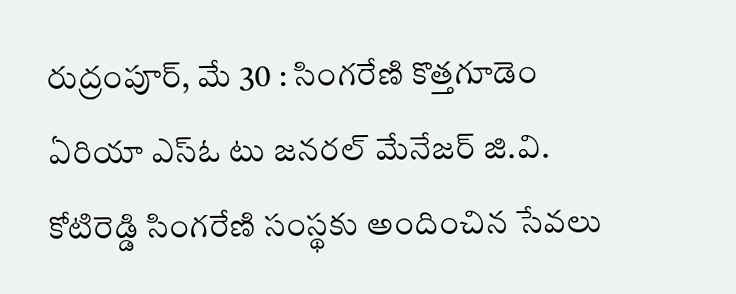రుద్రంపూర్, మే 30 : సింగరేణి కొత్తగూడెం ఏరియా ఎస్ఓ టు జనరల్ మేనేజర్ జి.వి. కోటిరెడ్డి సింగరేణి సంస్థకు అందించిన సేవలు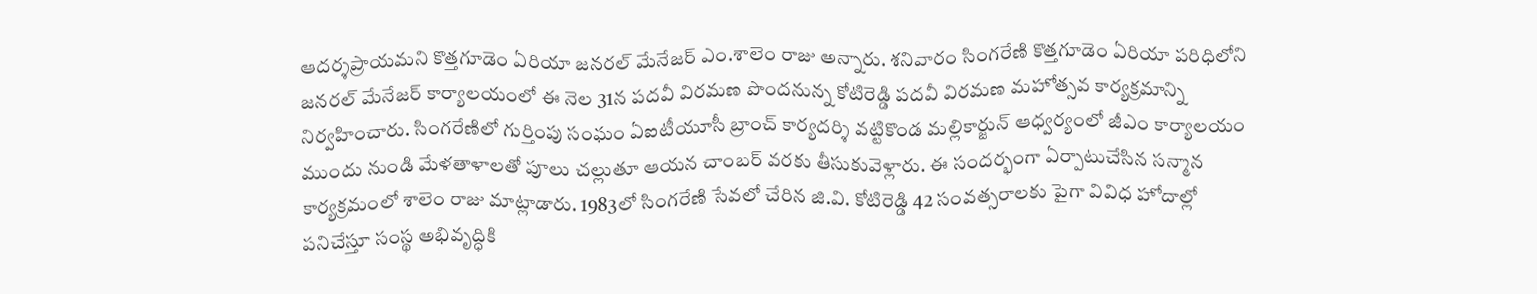ఆదర్శప్రాయమని కొత్తగూడెం ఏరియా జనరల్ మేనేజర్ ఎం.శాలెం రాజు అన్నారు. శనివారం సింగరేణి కొత్తగూడెం ఏరియా పరిధిలోని జనరల్ మేనేజర్ కార్యాలయంలో ఈ నెల 31న పదవీ విరమణ పొందనున్న కోటిరెడ్డి పదవీ విరమణ మహోత్సవ కార్యక్రమాన్ని నిర్వహించారు. సింగరేణిలో గుర్తింపు సంఘం ఏఐటీయూసీ బ్రాంచ్ కార్యదర్శి వట్టికొండ మల్లికార్జున్ ఆధ్వర్యంలో జీఎం కార్యాలయం ముందు నుండి మేళతాళాలతో పూలు చల్లుతూ ఆయన చాంబర్ వరకు తీసుకువెళ్లారు. ఈ సందర్భంగా ఏర్పాటుచేసిన సన్మాన కార్యక్రమంలో శాలెం రాజు మాట్లాడారు. 1983లో సింగరేణి సేవలో చేరిన జి.వి. కోటిరెడ్డి 42 సంవత్సరాలకు పైగా వివిధ హోదాల్లో పనిచేస్తూ సంస్థ అభివృద్ధికి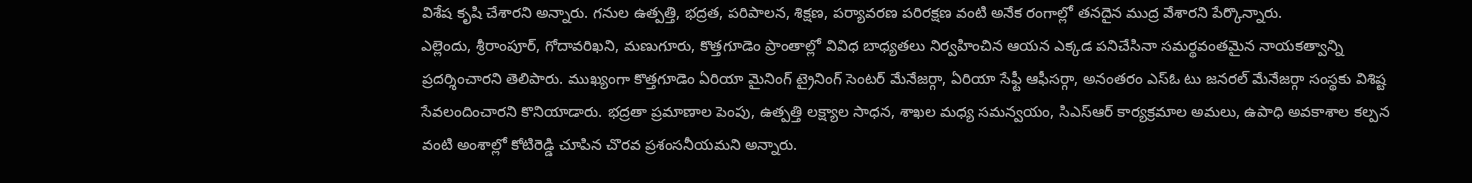విశేష కృషి చేశారని అన్నారు. గనుల ఉత్పత్తి, భద్రత, పరిపాలన, శిక్షణ, పర్యావరణ పరిరక్షణ వంటి అనేక రంగాల్లో తనదైన ముద్ర వేశారని పేర్కొన్నారు.
ఎల్లెందు, శ్రీరాంపూర్, గోదావరిఖని, మణుగూరు, కొత్తగూడెం ప్రాంతాల్లో వివిధ బాధ్యతలు నిర్వహించిన ఆయన ఎక్కడ పనిచేసినా సమర్థవంతమైన నాయకత్వాన్ని ప్రదర్శించారని తెలిపారు. ముఖ్యంగా కొత్తగూడెం ఏరియా మైనింగ్ ట్రైనింగ్ సెంటర్ మేనేజర్గా, ఏరియా సేఫ్టీ ఆఫీసర్గా, అనంతరం ఎస్ఓ టు జనరల్ మేనేజర్గా సంస్థకు విశిష్ట సేవలందించారని కొనియాడారు. భద్రతా ప్రమాణాల పెంపు, ఉత్పత్తి లక్ష్యాల సాధన, శాఖల మధ్య సమన్వయం, సిఎస్ఆర్ కార్యక్రమాల అమలు, ఉపాధి అవకాశాల కల్పన వంటి అంశాల్లో కోటిరెడ్డి చూపిన చొరవ ప్రశంసనీయమని అన్నారు.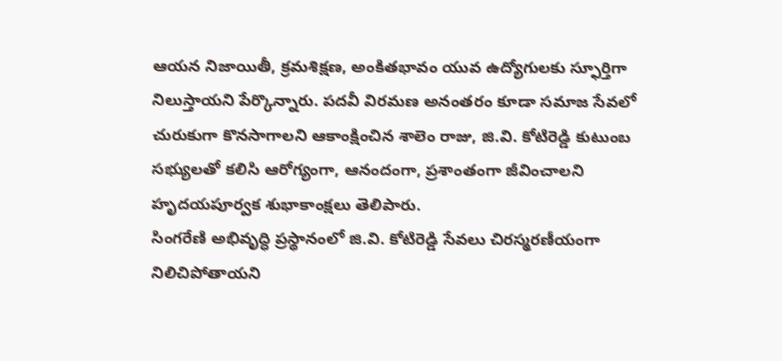ఆయన నిజాయితీ, క్రమశిక్షణ, అంకితభావం యువ ఉద్యోగులకు స్ఫూర్తిగా నిలుస్తాయని పేర్కొన్నారు. పదవీ విరమణ అనంతరం కూడా సమాజ సేవలో చురుకుగా కొనసాగాలని ఆకాంక్షించిన శాలెం రాజు, జి.వి. కోటిరెడ్డి కుటుంబ సభ్యులతో కలిసి ఆరోగ్యంగా, ఆనందంగా, ప్రశాంతంగా జీవించాలని హృదయపూర్వక శుభాకాంక్షలు తెలిపారు.
సింగరేణి అభివృద్ధి ప్రస్థానంలో జి.వి. కోటిరెడ్డి సేవలు చిరస్మరణీయంగా నిలిచిపోతాయని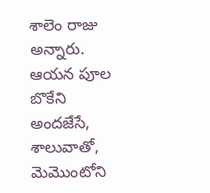శాలెం రాజు అన్నారు. ఆయన పూల బొకేని అందజేసే, శాలువాతో, మెమొంటోని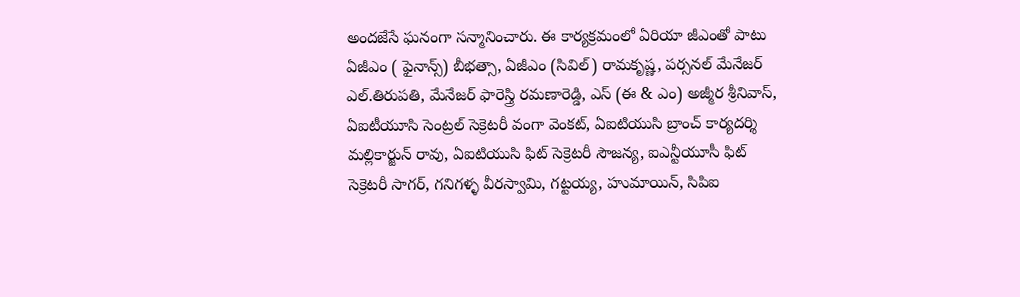అందజేసే ఘనంగా సన్మానించారు. ఈ కార్యక్రమంలో ఏరియా జీఎంతో పాటు ఏజీఎం ( ఫైనాన్స్) బీభత్సా, ఏజీఎం (సివిల్) రామకృష్ణ, పర్సనల్ మేనేజర్ ఎల్.తిరుపతి, మేనేజర్ ఫారెస్త్రి రమణారెడ్డి, ఎస్ (ఈ & ఎం) అజ్మీర శ్రీనివాస్, ఏఐటీయూసి సెంట్రల్ సెక్రెటరీ వంగా వెంకట్, ఏఐటియుసి బ్రాంచ్ కార్యదర్శి మల్లికార్జున్ రావు, ఏఐటియుసి ఫిట్ సెక్రెటరీ సౌజన్య, ఐఎన్టీయూసీ ఫిట్ సెక్రెటరీ సాగర్, గనిగళ్ళ వీరస్వామి, గట్టయ్య, హుమాయిన్, సిపిఐ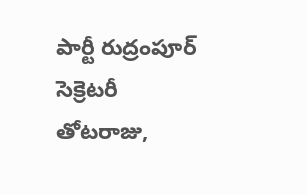పార్టీ రుద్రంపూర్ సెక్రెటరీ తోటరాజు,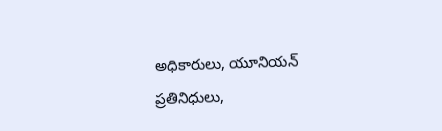అధికారులు, యూనియన్ ప్రతినిధులు,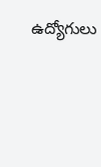ఉద్యోగులు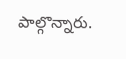పాల్గొన్నారు.